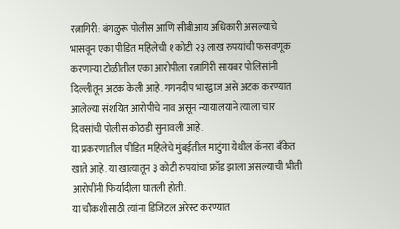रत्नागिरी: बंगळुरू पोलीस आणि सीबीआय अधिकारी असल्याचे भासवून एका पीडित महिलेची १ कोटी २३ लाख रुपयांची फसवणूक करणाऱ्या टोळीतील एका आरोपीला रत्नागिरी सायबर पोलिसांनी दिल्लीतून अटक केली आहे. गगनदीप भारद्वाज असे अटक करण्यात आलेल्या संशयित आरोपीचे नाव असून न्यायालयाने त्याला चार दिवसांची पोलीस कोठडी सुनावली आहे.
या प्रकरणातील पीडित महिलेचे मुंबईतील माटुंगा येथील कॅनरा बँकेत खाते आहे. या खात्यातून ३ कोटी रुपयांचा फ्रॉड झाला असल्याची भीती आरोपींनी फिर्यादीला घातली होती.
या चौकशीसाठी त्यांना डिजिटल अरेस्ट करण्यात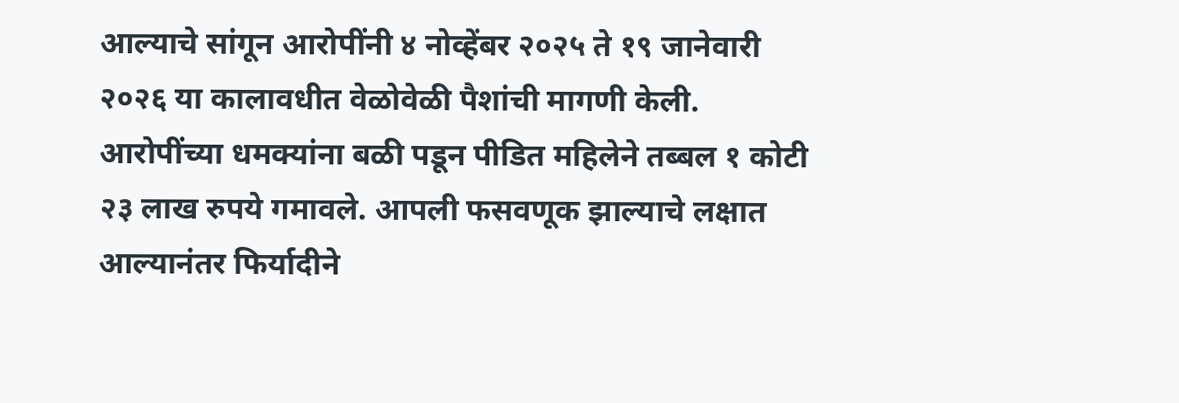आल्याचे सांगून आरोपींनी ४ नोव्हेंबर २०२५ ते १९ जानेवारी २०२६ या कालावधीत वेळोवेळी पैशांची मागणी केली.
आरोपींच्या धमक्यांना बळी पडून पीडित महिलेने तब्बल १ कोटी २३ लाख रुपये गमावले. आपली फसवणूक झाल्याचे लक्षात आल्यानंतर फिर्यादीने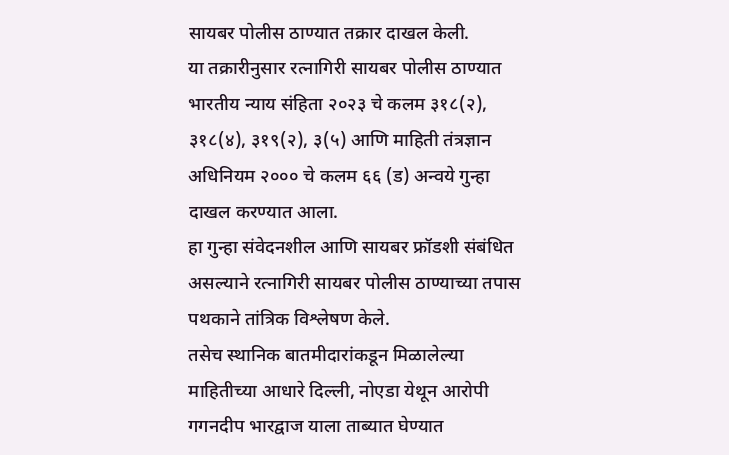सायबर पोलीस ठाण्यात तक्रार दाखल केली.
या तक्रारीनुसार रत्नागिरी सायबर पोलीस ठाण्यात भारतीय न्याय संहिता २०२३ चे कलम ३१८(२), ३१८(४), ३१९(२), ३(५) आणि माहिती तंत्रज्ञान अधिनियम २००० चे कलम ६६ (ड) अन्वये गुन्हा दाखल करण्यात आला.
हा गुन्हा संवेदनशील आणि सायबर फ्रॉडशी संबंधित असल्याने रत्नागिरी सायबर पोलीस ठाण्याच्या तपास पथकाने तांत्रिक विश्लेषण केले.
तसेच स्थानिक बातमीदारांकडून मिळालेल्या माहितीच्या आधारे दिल्ली, नोएडा येथून आरोपी गगनदीप भारद्वाज याला ताब्यात घेण्यात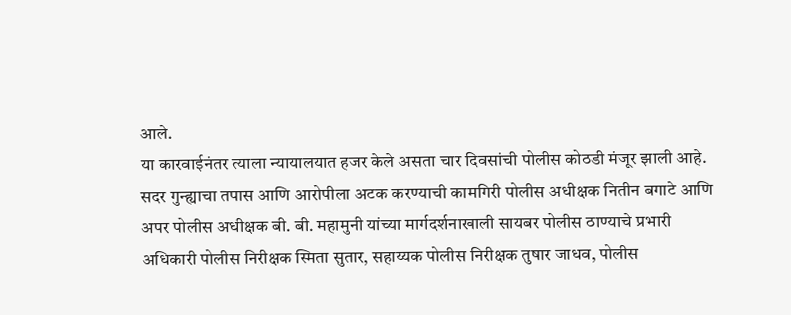आले.
या कारवाईनंतर त्याला न्यायालयात हजर केले असता चार दिवसांची पोलीस कोठडी मंजूर झाली आहे. सदर गुन्ह्याचा तपास आणि आरोपीला अटक करण्याची कामगिरी पोलीस अधीक्षक नितीन बगाटे आणि अपर पोलीस अधीक्षक बी. बी. महामुनी यांच्या मार्गदर्शनाखाली सायबर पोलीस ठाण्याचे प्रभारी अधिकारी पोलीस निरीक्षक स्मिता सुतार, सहाय्यक पोलीस निरीक्षक तुषार जाधव, पोलीस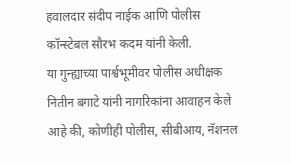हवालदार संदीप नाईक आणि पोलीस कॉन्स्टेबल सौरभ कदम यांनी केली.
या गुन्ह्याच्या पार्श्वभूमीवर पोलीस अधीक्षक नितीन बगाटे यांनी नागरिकांना आवाहन केले आहे की, कोणीही पोलीस, सीबीआय, नॅशनल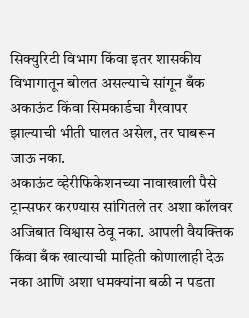सिक्युरिटी विभाग किंवा इतर शासकीय विभागातून बोलत असल्याचे सांगून बँक अकाऊंट किंवा सिमकार्डचा गैरवापर झाल्याची भीती घालत असेल, तर घाबरून जाऊ नका.
अकाऊंट व्हेरीफिकेशनच्या नावाखाली पैसे ट्रान्सफर करण्यास सांगितले तर अशा कॉलवर अजिबात विश्वास ठेवू नका. आपली वैयक्तिक किंवा बँक खात्याची माहिती कोणालाही देऊ नका आणि अशा धमक्यांना बळी न पडता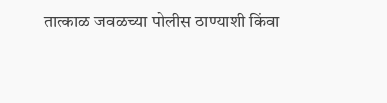तात्काळ जवळच्या पोलीस ठाण्याशी किंवा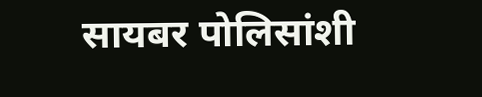सायबर पोलिसांशी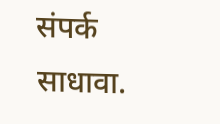संपर्क साधावा.